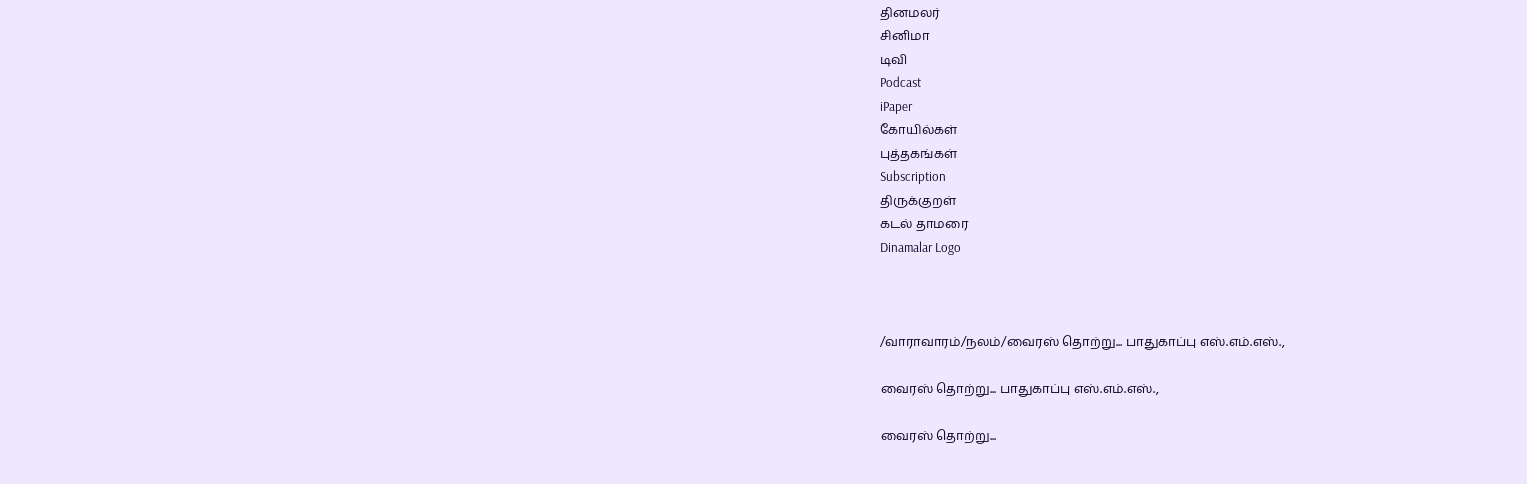தினமலர்
சினிமா
டிவி
Podcast
iPaper
கோயில்கள்
புத்தகங்கள்
Subscription
திருக்குறள்
கடல் தாமரை
Dinamalar Logo



/வாராவாரம்/நலம்/வைரஸ் தொற்று... பாதுகாப்பு எஸ்.எம்.எஸ்.,

வைரஸ் தொற்று... பாதுகாப்பு எஸ்.எம்.எஸ்.,

வைரஸ் தொற்று...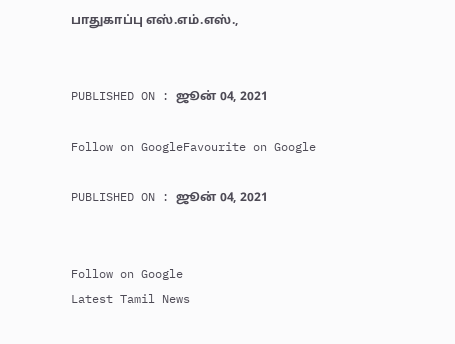பாதுகாப்பு எஸ்.எம்.எஸ்.,


PUBLISHED ON : ஜூன் 04, 2021

Follow on GoogleFavourite on Google

PUBLISHED ON : ஜூன் 04, 2021


Follow on Google
Latest Tamil News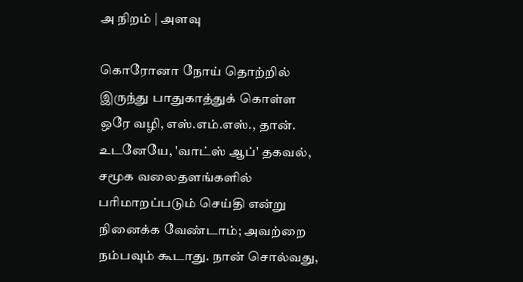அ நிறம் | அளவு

கொரோனா நோய் தொற்றில் இருந்து பாதுகாத்துக் கொள்ள ஒரே வழி, எஸ்.எம்.எஸ்., தான். உடனேயே, 'வாட்ஸ் ஆப்' தகவல், சமூக வலைதளங்களில் பரிமாறப்படும் செய்தி என்று நினைக்க வேண்டாம்; அவற்றை நம்பவும் கூடாது. நான் சொல்வது,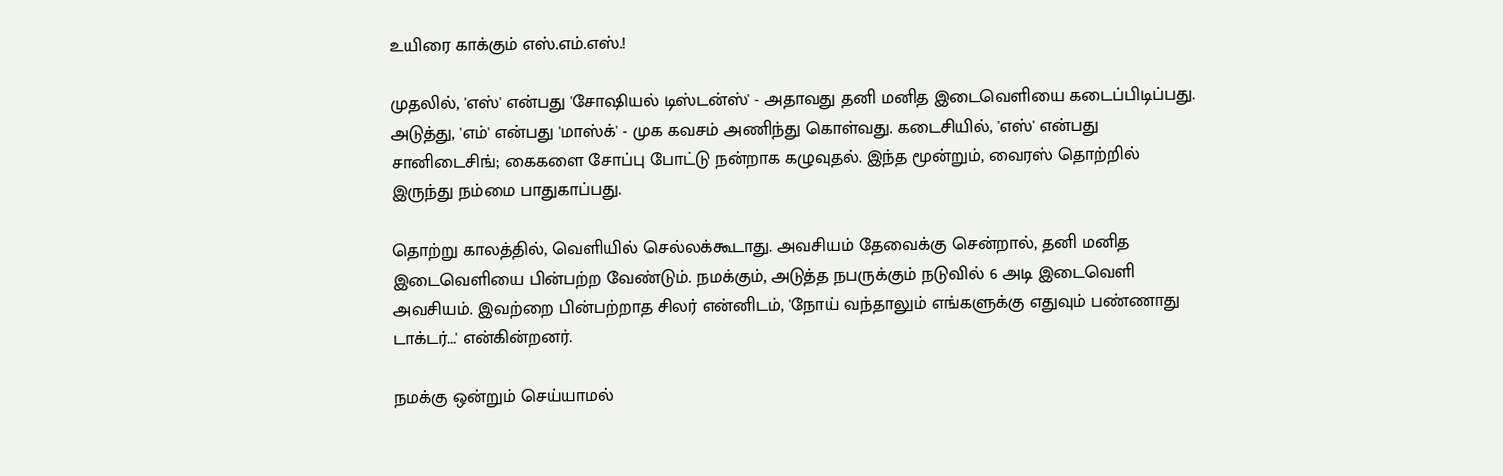உயிரை காக்கும் எஸ்.எம்.எஸ்.!

முதலில், 'எஸ்' என்பது 'சோஷியல் டிஸ்டன்ஸ்' - அதாவது தனி மனித இடைவெளியை கடைப்பிடிப்பது. அடுத்து, 'எம்' என்பது 'மாஸ்க்' - முக கவசம் அணிந்து கொள்வது. கடைசியில், 'எஸ்' என்பது சானிடைசிங்; கைகளை சோப்பு போட்டு நன்றாக கழுவுதல். இந்த மூன்றும், வைரஸ் தொற்றில் இருந்து நம்மை பாதுகாப்பது.

தொற்று காலத்தில், வெளியில் செல்லக்கூடாது. அவசியம் தேவைக்கு சென்றால், தனி மனித இடைவெளியை பின்பற்ற வேண்டும். நமக்கும், அடுத்த நபருக்கும் நடுவில் 6 அடி இடைவெளி அவசியம். இவற்றை பின்பற்றாத சிலர் என்னிடம், 'நோய் வந்தாலும் எங்களுக்கு எதுவும் பண்ணாது டாக்டர்...' என்கின்றனர்.

நமக்கு ஒன்றும் செய்யாமல்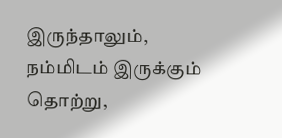இருந்தாலும், நம்மிடம் இருக்கும் தொற்று,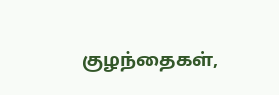குழந்தைகள்,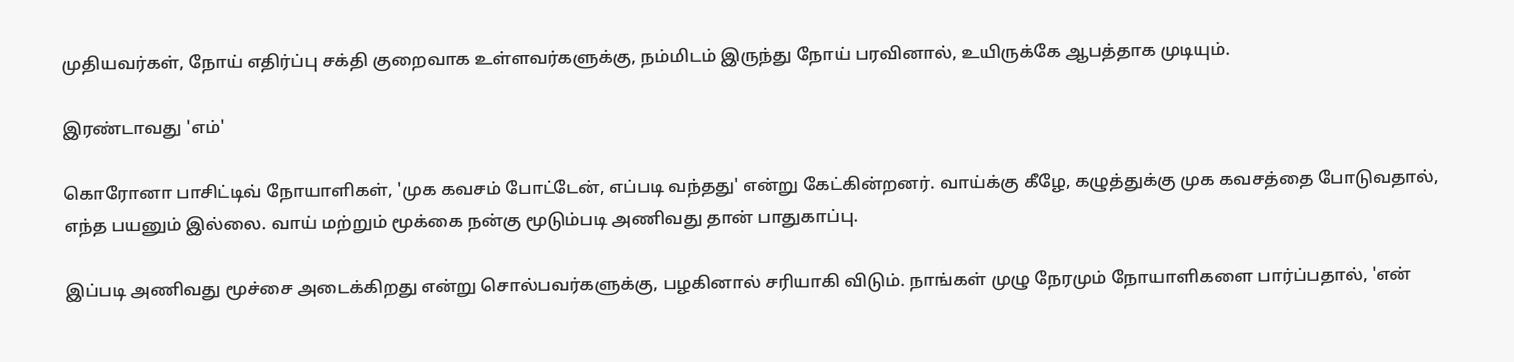முதியவர்கள், நோய் எதிர்ப்பு சக்தி குறைவாக உள்ளவர்களுக்கு, நம்மிடம் இருந்து நோய் பரவினால், உயிருக்கே ஆபத்தாக முடியும்.

இரண்டாவது 'எம்'

கொரோனா பாசிட்டிவ் நோயாளிகள், 'முக கவசம் போட்டேன், எப்படி வந்தது' என்று கேட்கின்றனர். வாய்க்கு கீழே, கழுத்துக்கு முக கவசத்தை போடுவதால், எந்த பயனும் இல்லை. வாய் மற்றும் மூக்கை நன்கு மூடும்படி அணிவது தான் பாதுகாப்பு.

இப்படி அணிவது மூச்சை அடைக்கிறது என்று சொல்பவர்களுக்கு, பழகினால் சரியாகி விடும். நாங்கள் முழு நேரமும் நோயாளிகளை பார்ப்பதால், 'என்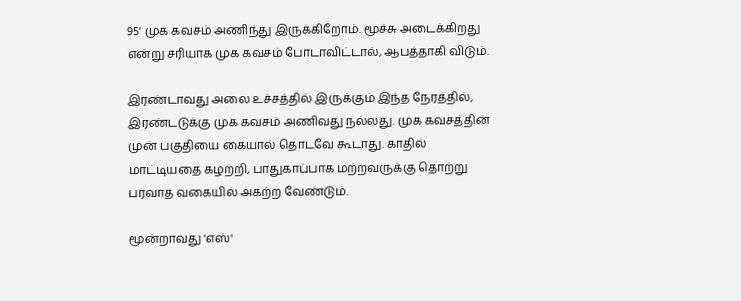95' முக கவசம் அணிந்து இருக்கிறோம். மூச்சு அடைக்கிறது என்று சரியாக முக கவசம் போடாவிட்டால், ஆபத்தாகி விடும்.

இரண்டாவது அலை உச்சத்தில் இருக்கும் இந்த நேரத்தில், இரண்டடுக்கு முக கவசம் அணிவது நல்லது. முக கவசத்தின் முன் பகுதியை கையால் தொடவே கூடாது. காதில் மாட்டியதை கழற்றி, பாதுகாப்பாக மற்றவருக்கு தொற்று பரவாத வகையில் அகற்ற வேண்டும்.

மூன்றாவது 'எஸ்'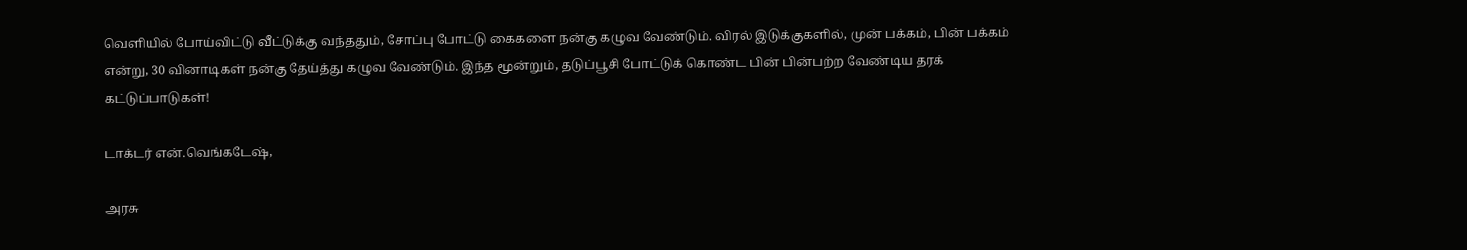வெளியில் போய்விட்டு வீட்டுக்கு வந்ததும், சோப்பு போட்டு கைகளை நன்கு கழுவ வேண்டும். விரல் இடுக்குகளில், முன் பக்கம், பின் பக்கம் என்று, 30 வினாடிகள் நன்கு தேய்த்து கழுவ வேண்டும். இந்த மூன்றும், தடுப்பூசி போட்டுக் கொண்ட பின் பின்பற்ற வேண்டிய தரக் கட்டுப்பாடுகள்!

டாக்டர் என்.வெங்கடேஷ்,

அரசு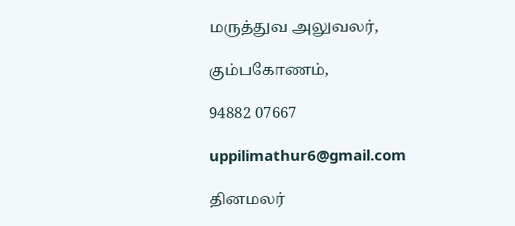மருத்துவ அலுவலர்,

கும்பகோணம்,

94882 07667

uppilimathur6@gmail.com

தினமலர்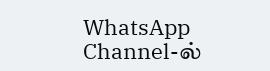WhatsApp Channel-ல்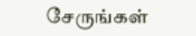சேருங்கள்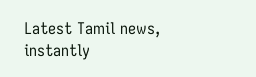Latest Tamil news, instantly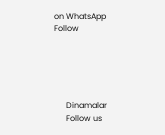on WhatsApp
Follow





      Dinamalar
      Follow us